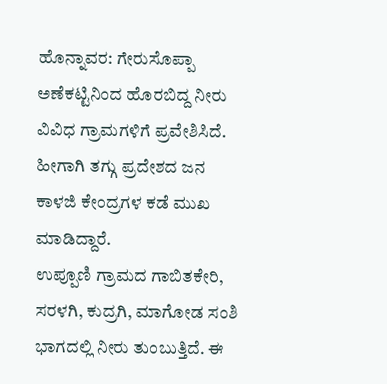ಹೊನ್ನಾವರ: ಗೇರುಸೊಪ್ಪಾ ಅಣೆಕಟ್ಟಿನಿಂದ ಹೊರಬಿದ್ದ ನೀರು ವಿವಿಧ ಗ್ರಾಮಗಳಿಗೆ ಪ್ರವೇಶಿಸಿದೆ. ಹೀಗಾಗಿ ತಗ್ಗು ಪ್ರದೇಶದ ಜನ ಕಾಳಜಿ ಕೇಂದ್ರಗಳ ಕಡೆ ಮುಖ ಮಾಡಿದ್ದಾರೆ.
ಉಪ್ಪೂಣಿ ಗ್ರಾಮದ ಗಾಬಿತಕೇರಿ, ಸರಳಗಿ, ಕುದ್ರಗಿ, ಮಾಗೋಡ ಸಂಶಿ ಭಾಗದಲ್ಲಿ ನೀರು ತುಂಬುತ್ತಿದೆ. ಈ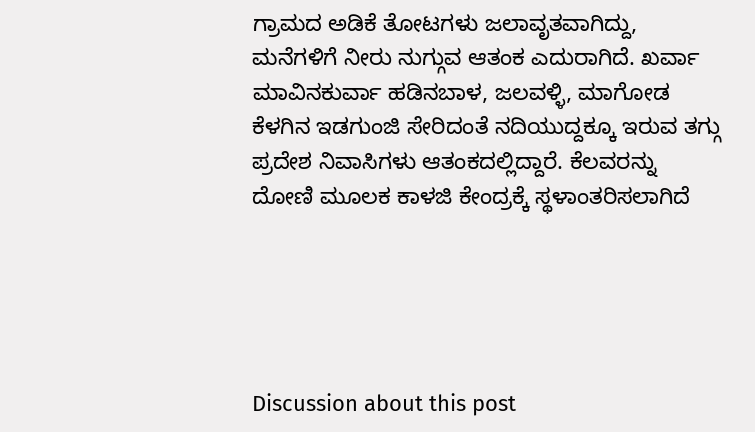ಗ್ರಾಮದ ಅಡಿಕೆ ತೋಟಗಳು ಜಲಾವೃತವಾಗಿದ್ದು, ಮನೆಗಳಿಗೆ ನೀರು ನುಗ್ಗುವ ಆತಂಕ ಎದುರಾಗಿದೆ. ಖರ್ವಾ ಮಾವಿನಕುರ್ವಾ ಹಡಿನಬಾಳ, ಜಲವಳ್ಳಿ, ಮಾಗೋಡ ಕೆಳಗಿನ ಇಡಗುಂಜಿ ಸೇರಿದಂತೆ ನದಿಯುದ್ದಕ್ಕೂ ಇರುವ ತಗ್ಗು ಪ್ರದೇಶ ನಿವಾಸಿಗಳು ಆತಂಕದಲ್ಲಿದ್ದಾರೆ. ಕೆಲವರನ್ನು ದೋಣಿ ಮೂಲಕ ಕಾಳಜಿ ಕೇಂದ್ರಕ್ಕೆ ಸ್ಥಳಾಂತರಿಸಲಾಗಿದೆ





Discussion about this post